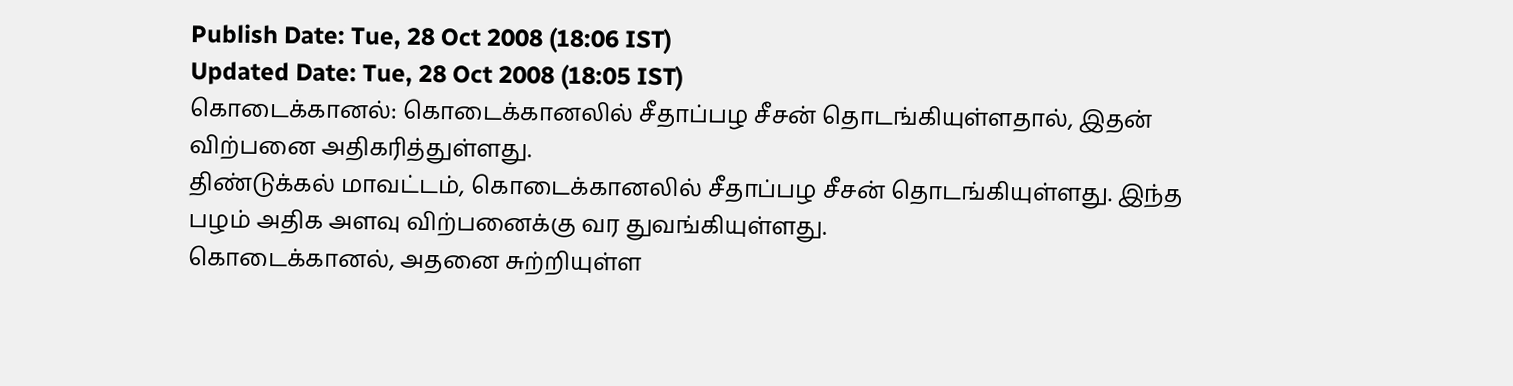Publish Date: Tue, 28 Oct 2008 (18:06 IST)
Updated Date: Tue, 28 Oct 2008 (18:05 IST)
கொடைக்கானல்: கொடைக்கானலில் சீதாப்பழ சீசன் தொடங்கியுள்ளதால், இதன் விற்பனை அதிகரித்துள்ளது.
திண்டுக்கல் மாவட்டம், கொடைக்கானலில் சீதாப்பழ சீசன் தொடங்கியுள்ளது. இந்த பழம் அதிக அளவு விற்பனைக்கு வர துவங்கியுள்ளது.
கொடைக்கானல், அதனை சுற்றியுள்ள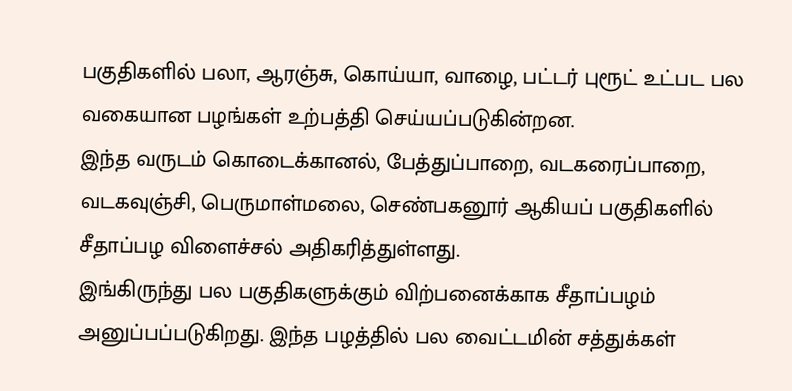பகுதிகளில் பலா, ஆரஞ்சு, கொய்யா, வாழை, பட்டர் புரூட் உட்பட பல வகையான பழங்கள் உற்பத்தி செய்யப்படுகின்றன.
இந்த வருடம் கொடைக்கானல், பேத்துப்பாறை, வடகரைப்பாறை, வடகவுஞ்சி, பெருமாள்மலை, செண்பகனூர் ஆகியப் பகுதிகளில் சீதாப்பழ விளைச்சல் அதிகரித்துள்ளது.
இங்கிருந்து பல பகுதிகளுக்கும் விற்பனைக்காக சீதாப்பழம் அனுப்பப்படுகிறது. இந்த பழத்தில் பல வைட்டமின் சத்துக்கள்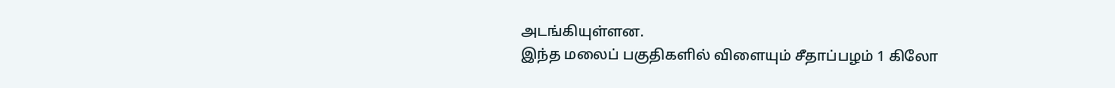அடங்கியுள்ளன.
இந்த மலைப் பகுதிகளில் விளையும் சீதாப்பழம் 1 கிலோ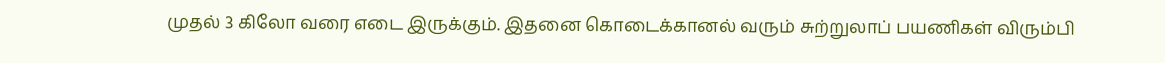முதல் 3 கிலோ வரை எடை இருக்கும். இதனை கொடைக்கானல் வரும் சுற்றுலாப் பயணிகள் விரும்பி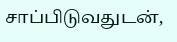சாப்பிடுவதுடன்,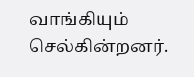வாங்கியும் செல்கின்றனர்.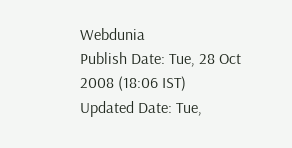Webdunia
Publish Date: Tue, 28 Oct 2008 (18:06 IST)
Updated Date: Tue,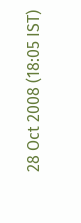28 Oct 2008 (18:05 IST)